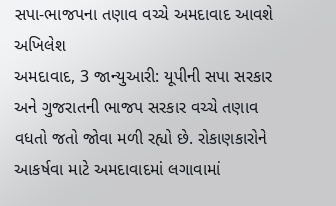સપા-ભાજપના તણાવ વચ્ચે અમદાવાદ આવશે અખિલેશ
અમદાવાદ, 3 જાન્યુઆરી: યૂપીની સપા સરકાર અને ગુજરાતની ભાજપ સરકાર વચ્ચે તણાવ વધતો જતો જોવા મળી રહ્યો છે. રોકાણકારોને આકર્ષવા માટે અમદાવાદમાં લગાવામાં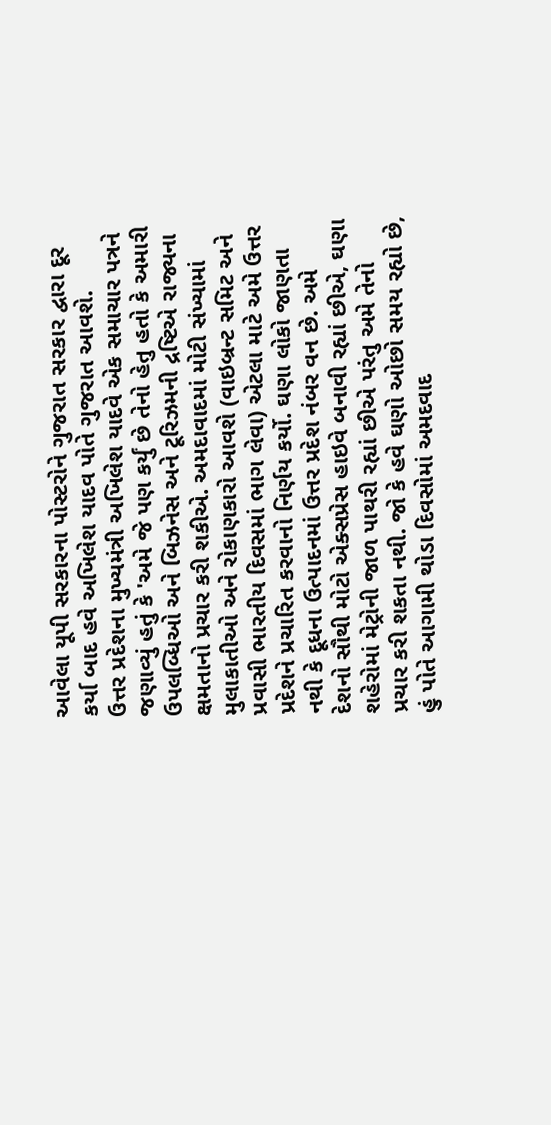આવેલા યૂપી સરકારના પોસ્ટરોને ગુજરાત સરકાર દ્વારા દૂર કર્યા બાદ હવે અખિલેશ યાદવ પોતે ગુજરાત આવશે.
ઉત્તર પ્રદેશના મુખ્યમંત્રી અખિલેશ યાદવે એક સમાચાર પત્રને જણાવ્યું હતું કે 'અમે જે પણ કર્યું છે તેનો હેતુ હતો કે અમારી ઉપલબ્ધિઓ અને બિઝનેસ અને ટૂરિઝમની દ્રષ્ટિએ રાજ્યના ક્ષમતાનો પ્રચાર કરી શકીએ. અમદાવાદમાં મોટી સંખ્યામાં મુલાકાતીઓ અને રોકાણકારો આવશે (વાઇબ્રન્ટ સમિટ અને પ્રવાસી ભારતીય દિવસમાં ભાગ લેવા) એટલા માટે અમે ઉત્તર પ્રદેશને પ્રચારિત કરવાનો નિર્ણય કર્યો. ઘણા લોકો જાણતા નથી કે દૂધના ઉત્પાદનમાં ઉત્તર પ્રદેશ નંબર વન છે. અમે દેશનો સૌથી મોટો એક્સપ્રેસ હાઇવે બનાવી રહ્યાં છીએ, ઘણા શહેરોમાં મેટ્રોની જાળ પાથરી રહ્યાં છીએ પરંતુ અમે તેનો પ્રચાર કરી શકતા નથી. જો કે હવે ઘણો ઓછો સમય રહ્યો છે, હું પોતે આગામી થોડા દિવસોમાં અમદવાદ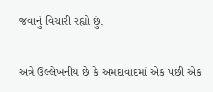જવાનું વિચારી રહ્યો છું.

અત્રે ઉલ્લેખનીય છે કે અમદાવાદમાં એક પછી એક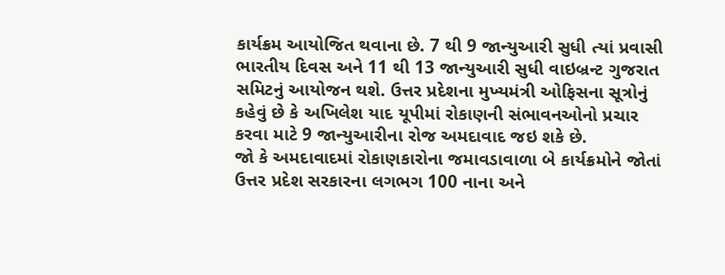કાર્યક્રમ આયોજિત થવાના છે. 7 થી 9 જાન્યુઆરી સુધી ત્યાં પ્રવાસી ભારતીય દિવસ અને 11 થી 13 જાન્યુઆરી સુધી વાઇબ્રન્ટ ગુજરાત સમિટનું આયોજન થશે. ઉત્તર પ્રદેશના મુખ્યમંત્રી ઓફિસના સૂત્રોનું કહેવું છે કે અખિલેશ યાદ યૂપીમાં રોકાણની સંભાવનઓનો પ્રચાર કરવા માટે 9 જાન્યુઆરીના રોજ અમદાવાદ જઇ શકે છે.
જો કે અમદાવાદમાં રોકાણકારોના જમાવડાવાળા બે કાર્યક્રમોને જોતાં ઉત્તર પ્રદેશ સરકારના લગભગ 100 નાના અને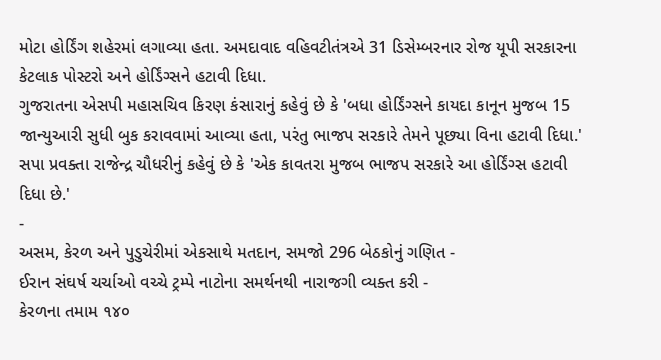મોટા હોર્ડિંગ શહેરમાં લગાવ્યા હતા. અમદાવાદ વહિવટીતંત્રએ 31 ડિસેમ્બરનાર રોજ યૂપી સરકારના કેટલાક પોસ્ટરો અને હોર્ડિંગ્સને હટાવી દિધા.
ગુજરાતના એસપી મહાસચિવ કિરણ કંસારાનું કહેવું છે કે 'બધા હોર્ડિંગ્સને કાયદા કાનૂન મુજબ 15 જાન્યુઆરી સુધી બુક કરાવવામાં આવ્યા હતા, પરંતુ ભાજપ સરકારે તેમને પૂછ્યા વિના હટાવી દિધા.' સપા પ્રવક્તા રાજેન્દ્ર ચૌધરીનું કહેવું છે કે 'એક કાવતરા મુજબ ભાજપ સરકારે આ હોર્ડિંગ્સ હટાવી દિધા છે.'
-
અસમ, કેરળ અને પુડુચેરીમાં એકસાથે મતદાન, સમજો 296 બેઠકોનું ગણિત -
ઈરાન સંઘર્ષ ચર્ચાઓ વચ્ચે ટ્રમ્પે નાટોના સમર્થનથી નારાજગી વ્યક્ત કરી -
કેરળના તમામ ૧૪૦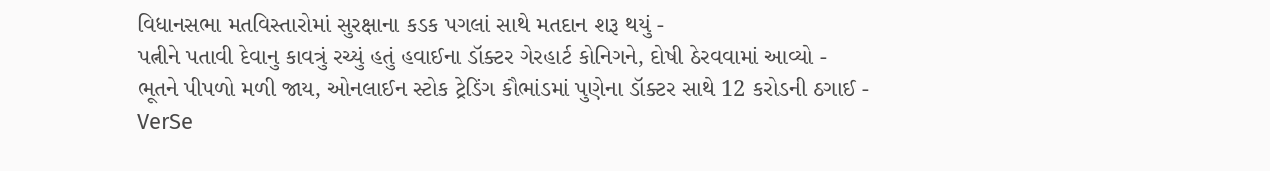વિધાનસભા મતવિસ્તારોમાં સુરક્ષાના કડક પગલાં સાથે મતદાન શરૂ થયું -
પત્નીને પતાવી દેવાનુ કાવત્રું રચ્યું હતું હવાઈના ડૉક્ટર ગેરહાર્ટ કોનિગને, દોષી ઠેરવવામાં આવ્યો -
ભૂતને પીપળો મળી જાય, ઓનલાઈન સ્ટોક ટ્રેડિંગ કૌભાંડમાં પુણેના ડૉક્ટર સાથે 12 કરોડની ઠગાઈ -
VerSe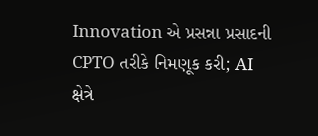Innovation એ પ્રસન્ના પ્રસાદની CPTO તરીકે નિમણૂક કરી; AI ક્ષેત્રે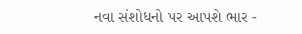નવા સંશોધનો પર આપશે ભાર -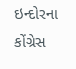ઇન્દોરના કોંગ્રેસ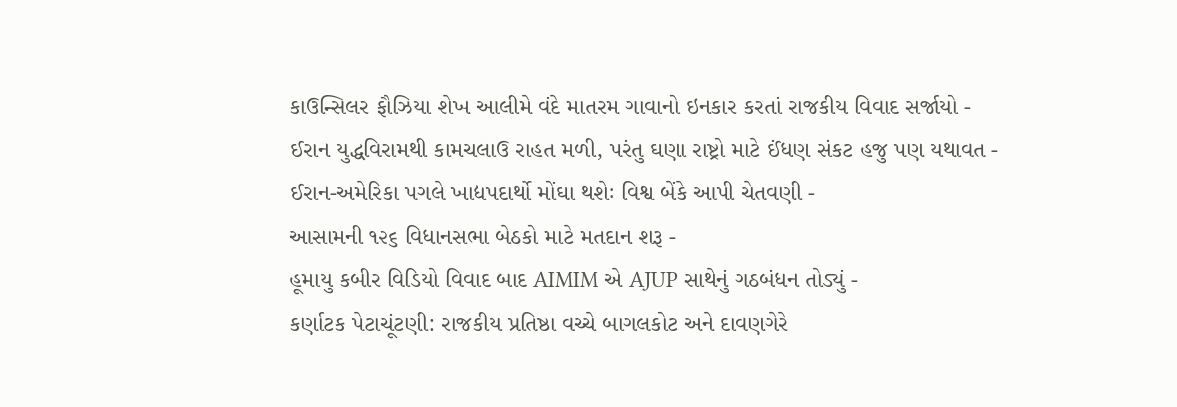કાઉન્સિલર ફૌઝિયા શેખ આલીમે વંદે માતરમ ગાવાનો ઇનકાર કરતાં રાજકીય વિવાદ સર્જાયો -
ઈરાન યુદ્ધવિરામથી કામચલાઉ રાહત મળી, પરંતુ ઘણા રાષ્ટ્રો માટે ઈંધણ સંકટ હજુ પણ યથાવત -
ઈરાન-અમેરિકા પગલે ખાદ્યપદાર્થો મોંઘા થશેઃ વિશ્વ બેંકે આપી ચેતવણી -
આસામની ૧૨૬ વિધાનસભા બેઠકો માટે મતદાન શરૂ -
હૂમાયુ કબીર વિડિયો વિવાદ બાદ AIMIM એ AJUP સાથેનું ગઠબંધન તોડ્યું -
કર્ણાટક પેટાચૂંટણી: રાજકીય પ્રતિષ્ઠા વચ્ચે બાગલકોટ અને દાવણગેરે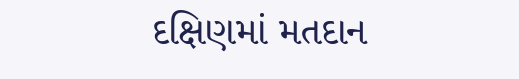દક્ષિણમાં મતદાન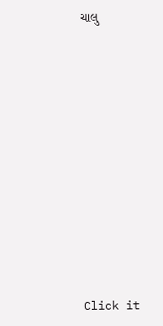ચાલુ












Click it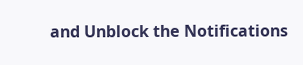and Unblock the Notifications